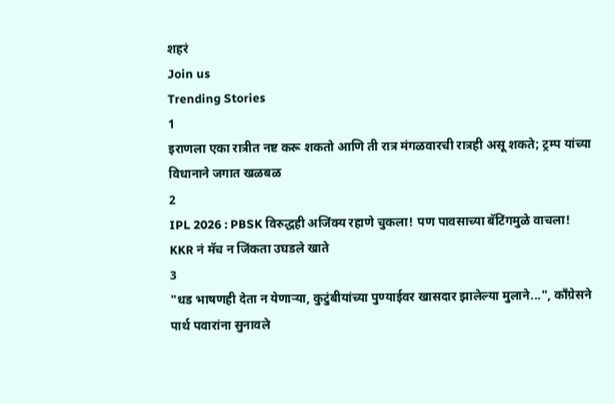शहरं
Join us
Trending Stories
1
इराणला एका रात्रीत नष्ट करू शकतो आणि ती रात्र मंगळवारची रात्रही असू शकते; ट्रम्प यांच्या विधानाने जगात खळबळ
2
IPL 2026 : PBSK विरुद्धही अजिंक्य रहाणे चुकला! पण पावसाच्या बॅटिंगमुळे वाचला! KKR नं मॅच न जिंकता उघडले खाते
3
"धड भाषणही देता न येणाऱ्या, कुटुंबीयांच्या पुण्याईवर खासदार झालेल्या मुलाने...", काँग्रेसने पार्थ पवारांना सुनावले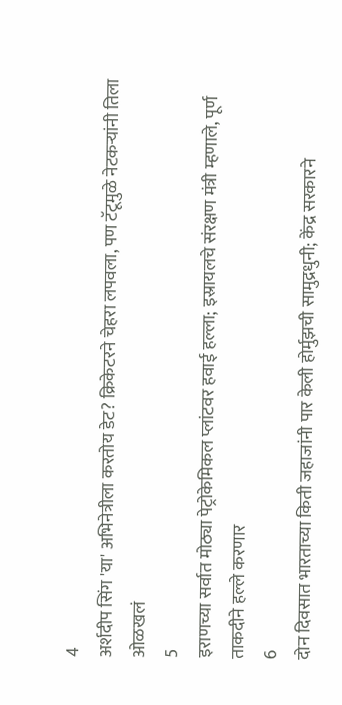4
अर्शदीप सिंग 'या' अभिनेत्रीला करतोय डेट? क्रिकेटरने चेहरा लपवला, पण टॅटूमुळे नेटकऱ्यांनी तिला ओळखलं
5
इराणच्या सर्वात मोठ्या पेट्रोकेमिकल प्लांटवर हवाई हल्ला; इस्रायलचे संरक्षण मंत्री म्हणाले, पूर्ण ताकदीने हल्ले करणार
6
दोन दिवसात भारताच्या किती जहाजांनी पार केली होर्मुझची सामुद्रधुनी; केंद्र सरकारने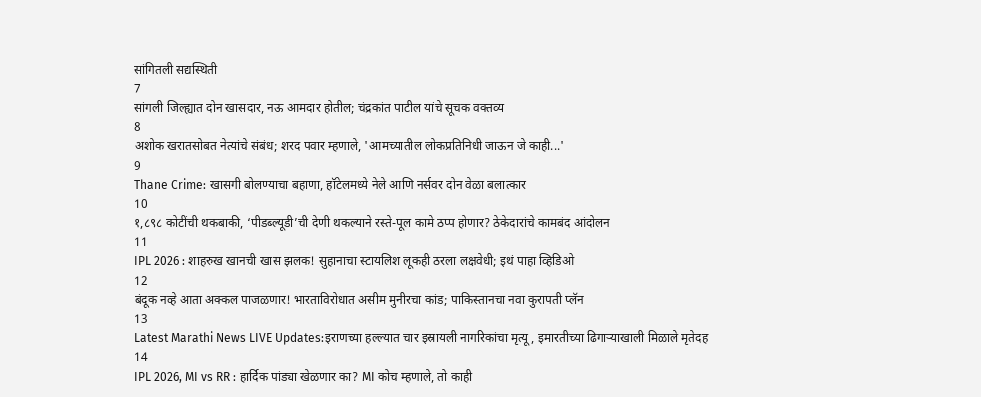सांगितली सद्यस्थिती
7
सांगली जिल्ह्यात दोन खासदार, नऊ आमदार होतील; चंद्रकांत पाटील यांचे सूचक वक्तव्य
8
अशोक खरातसोबत नेत्यांचे संबंध; शरद पवार म्हणाले, 'आमच्यातील लोकप्रतिनिधी जाऊन जे काही...'
9
Thane Crime: खासगी बोलण्याचा बहाणा, हॉटेलमध्ये नेले आणि नर्सवर दोन वेळा बलात्कार
10
१,८९८ कोटींची थकबाकी, ‘पीडब्ल्यूडी’ची देणी थकल्याने रस्ते-पूल कामे ठप्प होणार? ठेकेदारांचे कामबंद आंदोलन
11
IPL 2026 : शाहरुख खानची खास झलक! सुहानाचा स्टायलिश लूकही ठरला लक्षवेधी; इथं पाहा व्हिडिओ
12
बंदूक नव्हे आता अक्कल पाजळणार! भारताविरोधात असीम मुनीरचा कांड; पाकिस्तानचा नवा कुरापती प्लॅन
13
Latest Marathi News LIVE Updates:इराणच्या हल्ल्यात चार इस्रायली नागरिकांचा मृत्यू, इमारतीच्या ढिगाऱ्याखाली मिळाले मृतेदह
14
IPL 2026, MI vs RR : हार्दिक पांड्या खेळणार का? MI कोच म्हणाले, तो काही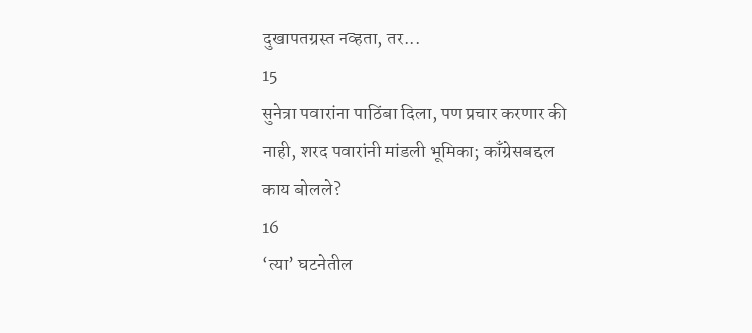दुखापतग्रस्त नव्हता, तर...
15
सुनेत्रा पवारांना पाठिंबा दिला, पण प्रचार करणार की नाही, शरद पवारांनी मांडली भूमिका; काँग्रेसबद्दल काय बोलले?
16
‘त्या’ घटनेतील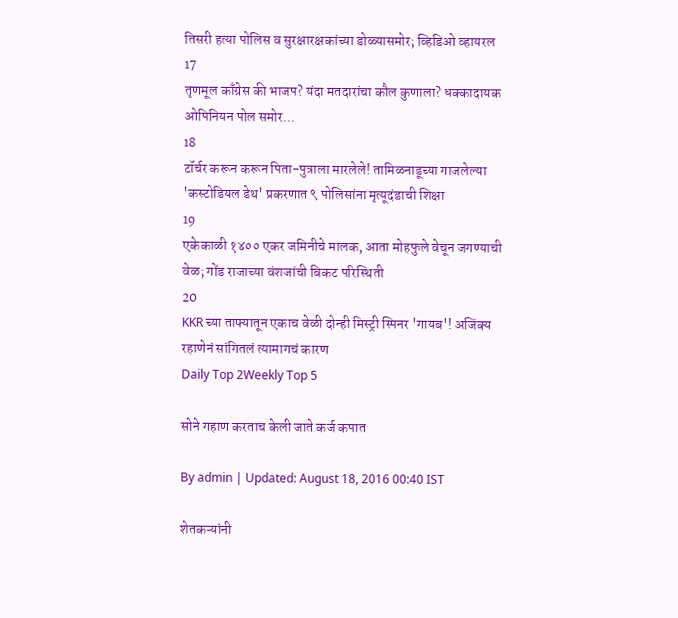तिसरी हत्या पोलिस व सुरक्षारक्षकांच्या डोळ्यासमोर; व्हिडिओ व्हायरल
17
तृणमूल काँग्रेस की भाजप? यंदा मतदारांचा कौल कुणाला? धक्कादायक ओपिनियन पोल समोर...
18
टॉर्चर करून करून पिता-पुत्राला मारलेले! तामिळनाडूच्या गाजलेल्या 'कस्टोडियल डेथ' प्रकरणात ९ पोलिसांना मृत्यूदंडाची शिक्षा
19
एकेकाळी १४०० एकर जमिनीचे मालक, आता मोहफुले वेचून जगण्याची वेळ; गोंड राजाच्या वंशजांची बिकट परिस्थिती
20
KKR च्या ताफ्यातून एकाच वेळी दोन्ही मिस्ट्री स्पिनर 'गायब'! अजिंक्य रहाणेनं सांगितलं त्यामागचं कारण
Daily Top 2Weekly Top 5

सोने गहाण करताच केली जाते कर्ज कपात

By admin | Updated: August 18, 2016 00:40 IST

शेतकऱ्यांनी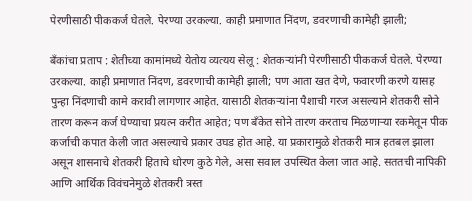पेरणीसाठी पीककर्ज घेतले. पेरण्या उरकल्या. काही प्रमाणात निंदण, डवरणाची कामेही झाली;

बँकांचा प्रताप : शेतीच्या कामांमध्ये येतोय व्यत्यय सेलू : शेतकऱ्यांनी पेरणीसाठी पीककर्ज घेतले. पेरण्या उरकल्या. काही प्रमाणात निंदण, डवरणाची कामेही झाली; पण आता खत देणे, फवारणी करणे यासह पुन्हा निंदणाची कामे करावी लागणार आहेत. यासाठी शेतकऱ्यांना पैशाची गरज असल्याने शेतकरी सोने तारण करून कर्ज घेण्याचा प्रयत्न करीत आहेत; पण बँकेत सोने तारण करताच मिळणाऱ्या रकमेतून पीक कर्जाची कपात केली जात असल्याचे प्रकार उघड होत आहे. या प्रकारामुळे शेतकरी मात्र हतबल झाला असून शासनाचे शेतकरी हिताचे धोरण कुठे गेले, असा सवाल उपस्थित केला जात आहे. सततची नापिकी आणि आर्थिक विवंचनेमुळे शेतकरी त्रस्त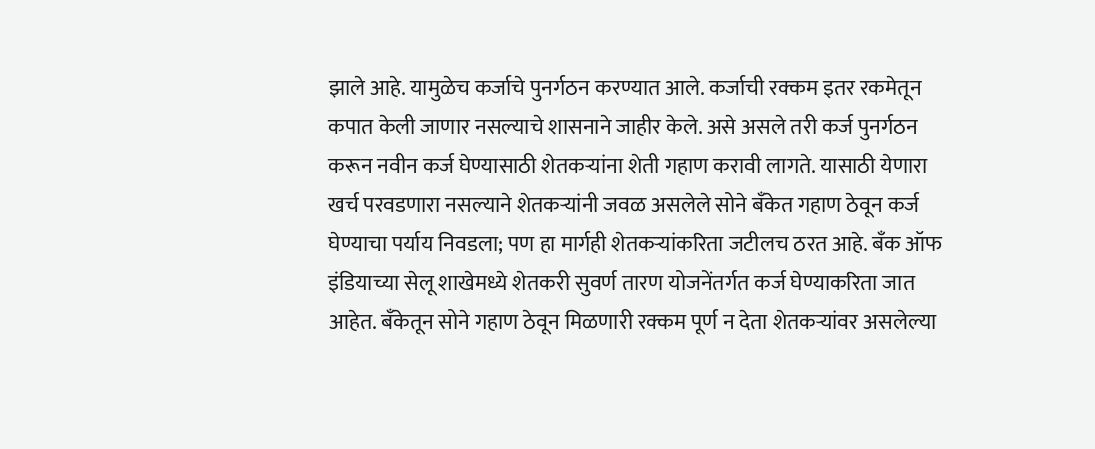झाले आहे. यामुळेच कर्जाचे पुनर्गठन करण्यात आले. कर्जाची रक्कम इतर रकमेतून कपात केली जाणार नसल्याचे शासनाने जाहीर केले. असे असले तरी कर्ज पुनर्गठन करून नवीन कर्ज घेण्यासाठी शेतकऱ्यांना शेती गहाण करावी लागते. यासाठी येणारा खर्च परवडणारा नसल्याने शेतकऱ्यांनी जवळ असलेले सोने बँकेत गहाण ठेवून कर्ज घेण्याचा पर्याय निवडला; पण हा मार्गही शेतकऱ्यांकरिता जटीलच ठरत आहे. बँक ऑफ इंडियाच्या सेलू शाखेमध्ये शेतकरी सुवर्ण तारण योजनेंतर्गत कर्ज घेण्याकरिता जात आहेत. बँकेतून सोने गहाण ठेवून मिळणारी रक्कम पूर्ण न देता शेतकऱ्यांवर असलेल्या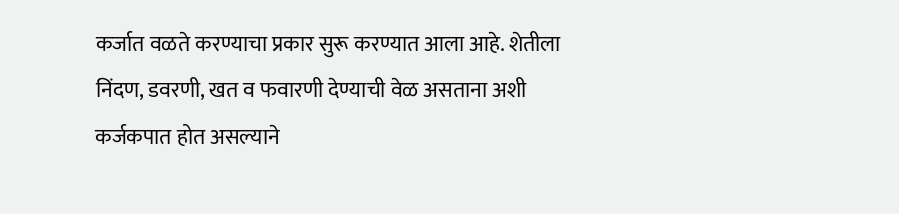कर्जात वळते करण्याचा प्रकार सुरू करण्यात आला आहे. शेतीला निंदण, डवरणी, खत व फवारणी देण्याची वेळ असताना अशी कर्जकपात होत असल्याने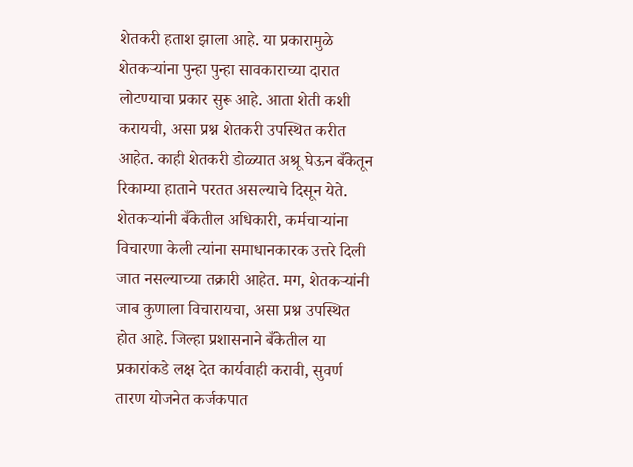शेतकरी हताश झाला आहे. या प्रकारामुळे शेतकऱ्यांना पुन्हा पुन्हा सावकाराच्या दारात लोटण्याचा प्रकार सुरू आहे. आता शेती कशी करायची, असा प्रश्न शेतकरी उपस्थित करीत आहेत. काही शेतकरी डोळ्यात अश्रू घेऊन बँकेतून रिकाम्या हाताने परतत असल्याचे दिसून येते. शेतकऱ्यांनी बँकेतील अधिकारी, कर्मचाऱ्यांना विचारणा केली त्यांना समाधानकारक उत्तरे दिली जात नसल्याच्या तक्रारी आहेत. मग, शेतकऱ्यांनी जाब कुणाला विचारायचा, असा प्रश्न उपस्थित होत आहे. जिल्हा प्रशासनाने बँकेतील या प्रकारांकडे लक्ष देत कार्यवाही करावी, सुवर्ण तारण योजनेत कर्जकपात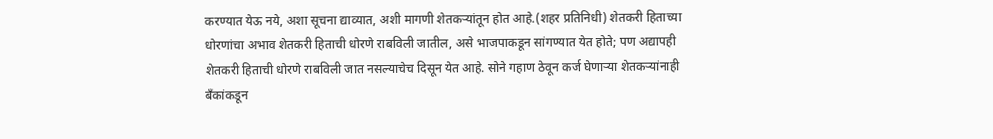करण्यात येऊ नये, अशा सूचना द्याव्यात, अशी मागणी शेतकऱ्यांतून होत आहे.(शहर प्रतिनिधी) शेतकरी हिताच्या धोरणांचा अभाव शेतकरी हिताची धोरणे राबविली जातील, असे भाजपाकडून सांगण्यात येत होते; पण अद्यापही शेतकरी हिताची धोरणे राबविली जात नसल्याचेच दिसून येत आहे. सोने गहाण ठेवून कर्ज घेणाऱ्या शेतकऱ्यांनाही बँकांकडून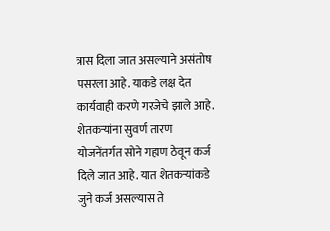त्रास दिला जात असल्याने असंतोष पसरला आहे. याकडे लक्ष देत कार्यवाही करणे गरजेचे झाले आहे. शेतकऱ्यांना सुवर्ण तारण योजनेंतर्गत सोने गहाण ठेवून कर्ज दिले जात आहे. यात शेतकऱ्यांकडे जुने कर्ज असल्यास ते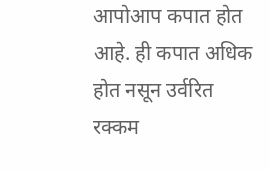आपोआप कपात होत आहे. ही कपात अधिक होत नसून उर्वरित रक्कम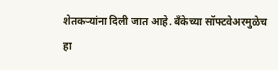शेतकऱ्यांना दिली जात आहे. बँकेच्या सॉफ्टवेअरमुळेच हा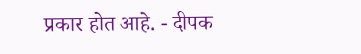प्रकार होत आहे. - दीपक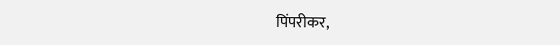पिंपरीकर,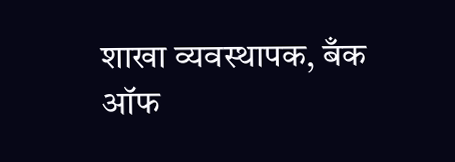शाखा व्यवस्थापक, बँक ऑफ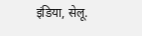इंडिया, सेलू.